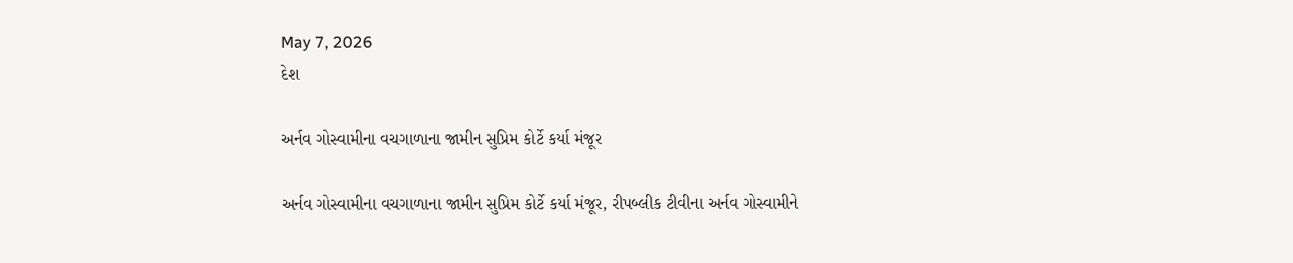May 7, 2026
દેશ

અર્નવ ગોસ્વામીના વચગાળાના જામીન સુપ્રિમ કોર્ટે કર્યા મંજૂર

અર્નવ ગોસ્વામીના વચગાળાના જામીન સુપ્રિમ કોર્ટે કર્યા મંજૂર, રીપબ્લીક ટીવીના અર્નવ ગોસ્વામીને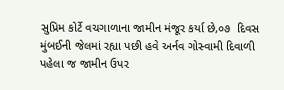સુપ્રિમ કોર્ટે વચગાળાના જામીન મંજૂર કર્યા છે,૦૭  દિવસ મુંબઈની જેલમાં રહ્યા પછી હવે અર્નવ ગોસ્વામી દિવાળી પહેલા જ જામીન ઉપર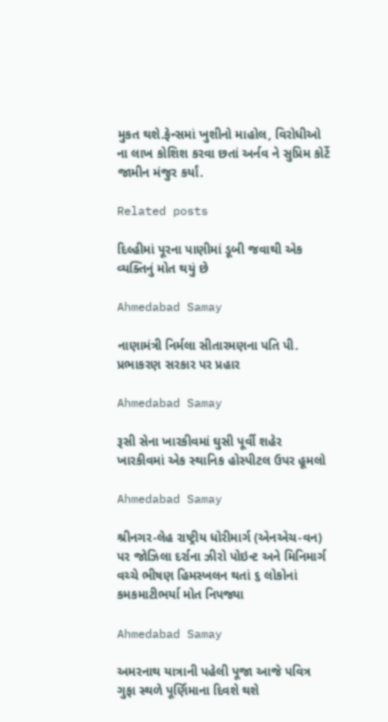મુકત થશે.ફેન્સમાં ખુશીનો માહોલ, વિરોધીઓ ના લાખ કોશિશ કરવા છતાં અર્નવ ને સુપ્રિમ કોર્ટે જામીન મંજુર કર્યાં.

Related posts

દિલ્હીમાં પૂરના પાણીમાં ડૂબી જવાથી એક વ્યક્તિનું મોત થયું છે

Ahmedabad Samay

નાણામંત્રી નિર્મલા સીતારમણના પતિ પી. પ્રભાકરણ સરકાર પર પ્રહાર

Ahmedabad Samay

રૂસી સેના ખારકીવમાં ઘુસી પૂર્વી શહેર ખારકીવમાં એક સ્‍થાનિક હોસ્‍પીટલ ઉપર હૂમલો

Ahmedabad Samay

શ્રીનગર-લેહ રાષ્ટ્રીય ધોરીમાર્ગ (એનએચ-વન) પર જોઝિલા દર્રાના ઝીરો પોઇન્ટ અને મિનિમાર્ગ વચ્ચે ભીષણ હિમસ્ખલન થતાં ૬ લોકોનાં કમકમાટીભર્યા મોત નિપજ્યા

Ahmedabad Samay

અમરનાથ યાત્રાની પહેલી પૂજા આજે પવિત્ર ગુફા સ્થળે પૂર્ણિમાના દિવશે થશે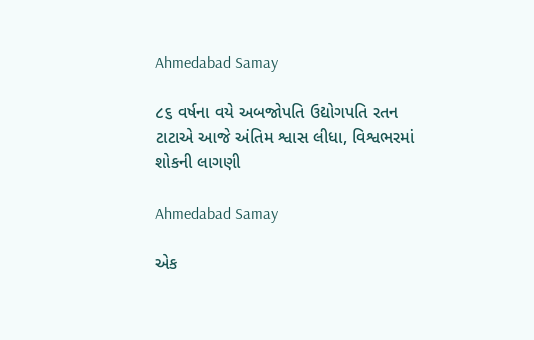Ahmedabad Samay

૮૬ વર્ષના વયે અબજોપતિ ઉદ્યોગપતિ રતન ટાટાએ આજે અંતિમ શ્વાસ લીધા, વિશ્વભરમાં શોકની લાગણી

Ahmedabad Samay

એક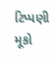ટિપ્પણી મૂકો